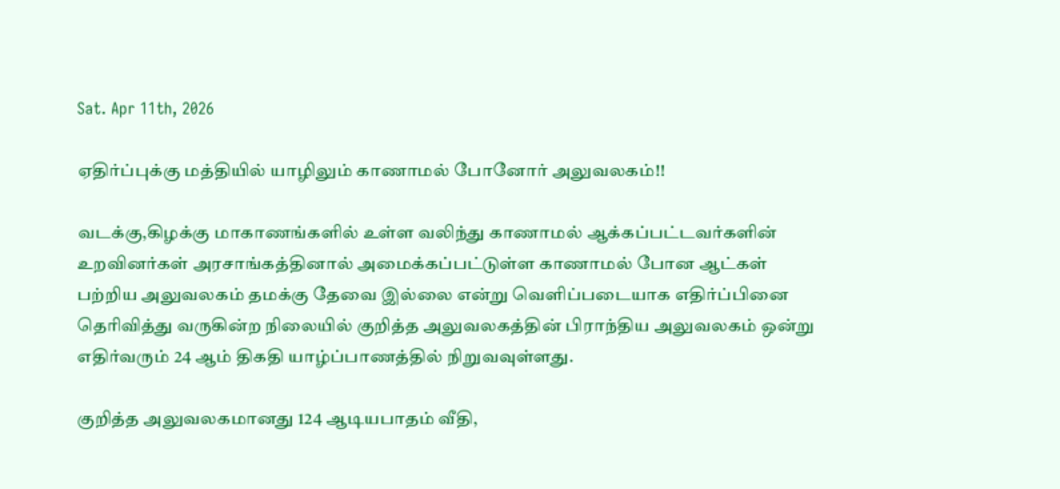Sat. Apr 11th, 2026

ஏதிர்ப்புக்கு மத்தியில் யாழிலும் காணாமல் போனோர் அலுவலகம்!!

வடக்கு,கிழக்கு மாகாணங்களில் உள்ள வலிந்து காணாமல் ஆக்கப்பட்டவர்களின் உறவினர்கள் அரசாங்கத்தினால் அமைக்கப்பட்டுள்ள காணாமல் போன ஆட்கள் பற்றிய அலுவலகம் தமக்கு தேவை இல்லை என்று வெளிப்படையாக எதிர்ப்பினை தெரிவித்து வருகின்ற நிலையில் குறித்த அலுவலகத்தின் பிராந்திய அலுவலகம் ஒன்று எதிர்வரும் 24 ஆம் திகதி யாழ்ப்பாணத்தில் நிறுவவுள்ளது.

குறித்த அலுவலகமானது 124 ஆடியபாதம் வீதி,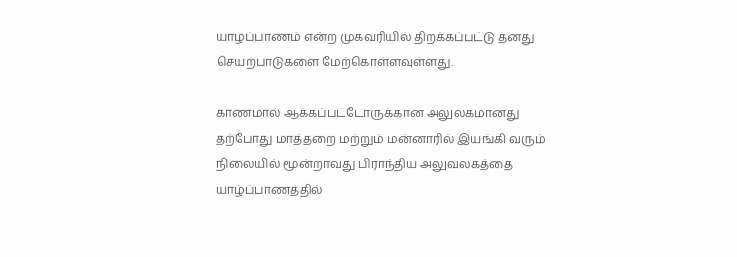யாழப்பாணம் என்ற முகவரியில் திறக்கப்பட்டு தனது செயற்பாடுகளை மேற்கொள்ளவுள்ளது.

காணமால் ஆக்கப்பட்டோருக்கான அலுலகமானது தற்போது மாத்தறை மற்றும் மன்னாரில் இயங்கி வரும் நிலையில் மூன்றாவது பிராந்திய அலுவலகத்தை யாழ்ப்பாணத்தில்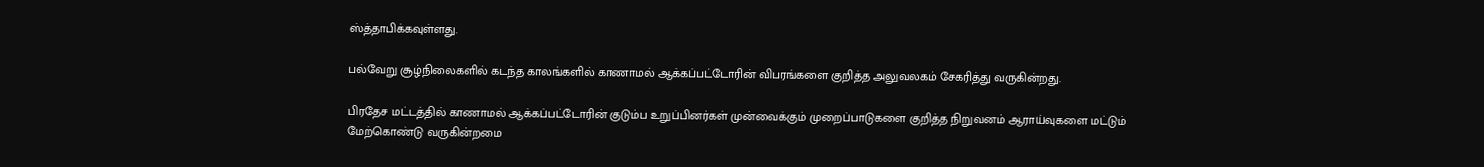ஸ்த்தாபிக்கவுள்ளது.

பல்வேறு சூழ்நிலைகளில் கடந்த காலங்களில் காணாமல் ஆக்கப்பட்டோரின் விபரங்களை குறித்த அலுவலகம் சேகரித்து வருகின்றது.

பிரதேச மட்டத்தில் காணாமல் ஆக்கப்பட்டோரின் குடும்ப உறுப்பினர்கள் முன்வைக்கும் முறைப்பாடுகளை குறித்த நிறுவனம் ஆராய்வுகளை மட்டும் மேற்கொண்டு வருகின்றமை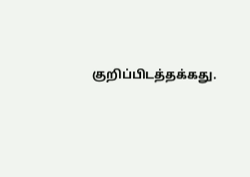குறிப்பிடத்தக்கது.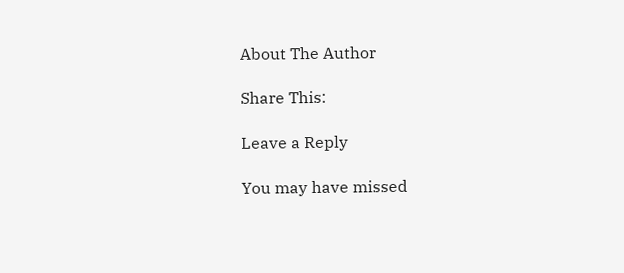About The Author

Share This:

Leave a Reply

You may have missed